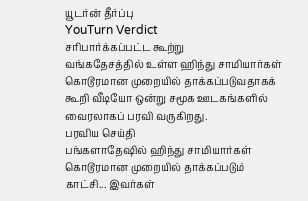யூடர்ன் தீர்ப்பு
YouTurn Verdict
சரிபார்க்கப்பட்ட கூற்று
வங்கதேசத்தில் உள்ள ஹிந்து சாமியார்கள் கொடூரமான முறையில் தாக்கப்படுவதாகக் கூறி வீடியோ ஒன்று சமூக ஊடகங்களில் வைரலாகப் பரவி வருகிறது.
பரவிய செய்தி
பங்களாதேஷில் ஹிந்து சாமியார்கள் கொடூரமான முறையில் தாக்கப்படும் காட்சி... இவர்கள்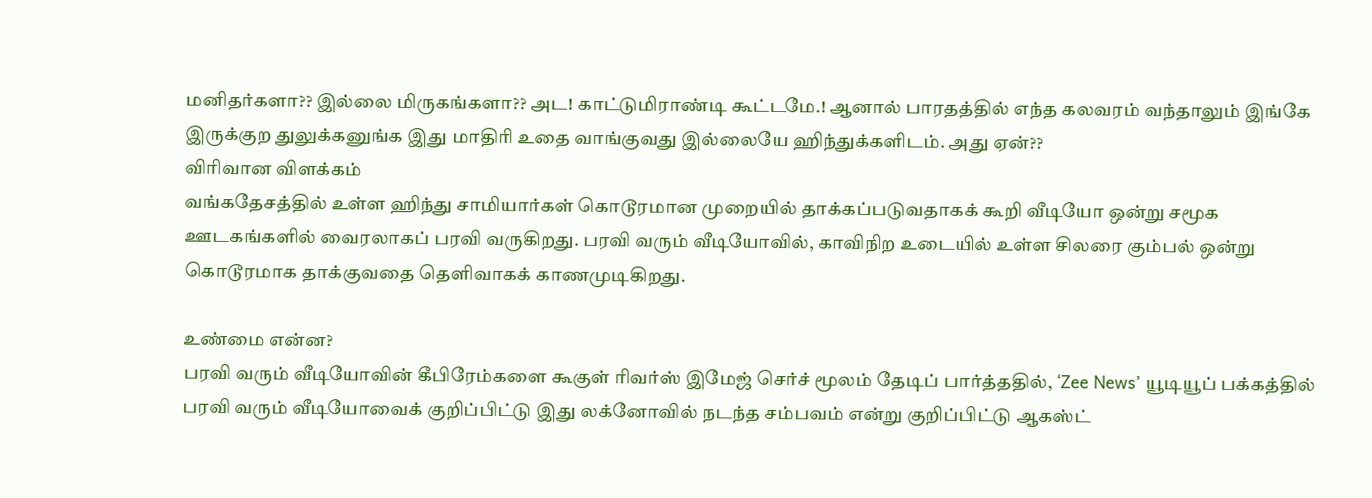மனிதர்களா?? இல்லை மிருகங்களா?? அட! காட்டுமிராண்டி கூட்டமே.! ஆனால் பாரதத்தில் எந்த கலவரம் வந்தாலும் இங்கே இருக்குற துலுக்கனுங்க இது மாதிரி உதை வாங்குவது இல்லையே ஹிந்துக்களிடம். அது ஏன்??
விரிவான விளக்கம்
வங்கதேசத்தில் உள்ள ஹிந்து சாமியார்கள் கொடூரமான முறையில் தாக்கப்படுவதாகக் கூறி வீடியோ ஒன்று சமூக ஊடகங்களில் வைரலாகப் பரவி வருகிறது. பரவி வரும் வீடியோவில், காவிநிற உடையில் உள்ள சிலரை கும்பல் ஒன்று கொடூரமாக தாக்குவதை தெளிவாகக் காணமுடிகிறது.

உண்மை என்ன?
பரவி வரும் வீடியோவின் கீபிரேம்களை கூகுள் ரிவர்ஸ் இமேஜ் செர்ச் மூலம் தேடிப் பார்த்ததில், ‘Zee News’ யூடியூப் பக்கத்தில் பரவி வரும் வீடியோவைக் குறிப்பிட்டு இது லக்னோவில் நடந்த சம்பவம் என்று குறிப்பிட்டு ஆகஸ்ட்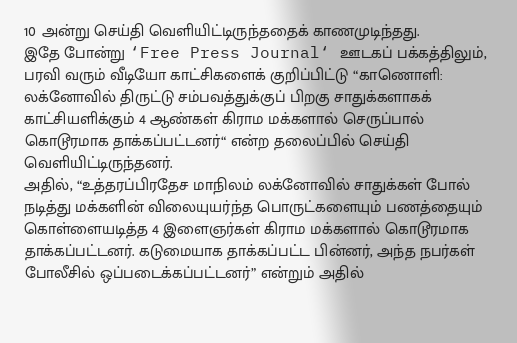10 அன்று செய்தி வெளியிட்டிருந்ததைக் காணமுடிந்தது.
இதே போன்று ‘Free Press Journal‘ ஊடகப் பக்கத்திலும், பரவி வரும் வீடியோ காட்சிகளைக் குறிப்பிட்டு “காணொளி: லக்னோவில் திருட்டு சம்பவத்துக்குப் பிறகு சாதுக்களாகக் காட்சியளிக்கும் 4 ஆண்கள் கிராம மக்களால் செருப்பால் கொடூரமாக தாக்கப்பட்டனர்“ என்ற தலைப்பில் செய்தி வெளியிட்டிருந்தனர்.
அதில், “உத்தரப்பிரதேச மாநிலம் லக்னோவில் சாதுக்கள் போல் நடித்து மக்களின் விலையுயர்ந்த பொருட்களையும் பணத்தையும் கொள்ளையடித்த 4 இளைஞர்கள் கிராம மக்களால் கொடூரமாக தாக்கப்பட்டனர். கடுமையாக தாக்கப்பட்ட பின்னர், அந்த நபர்கள் போலீசில் ஒப்படைக்கப்பட்டனர்” என்றும் அதில்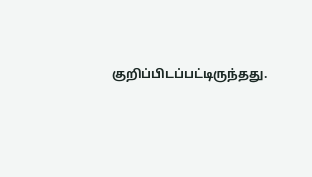குறிப்பிடப்பட்டிருந்தது.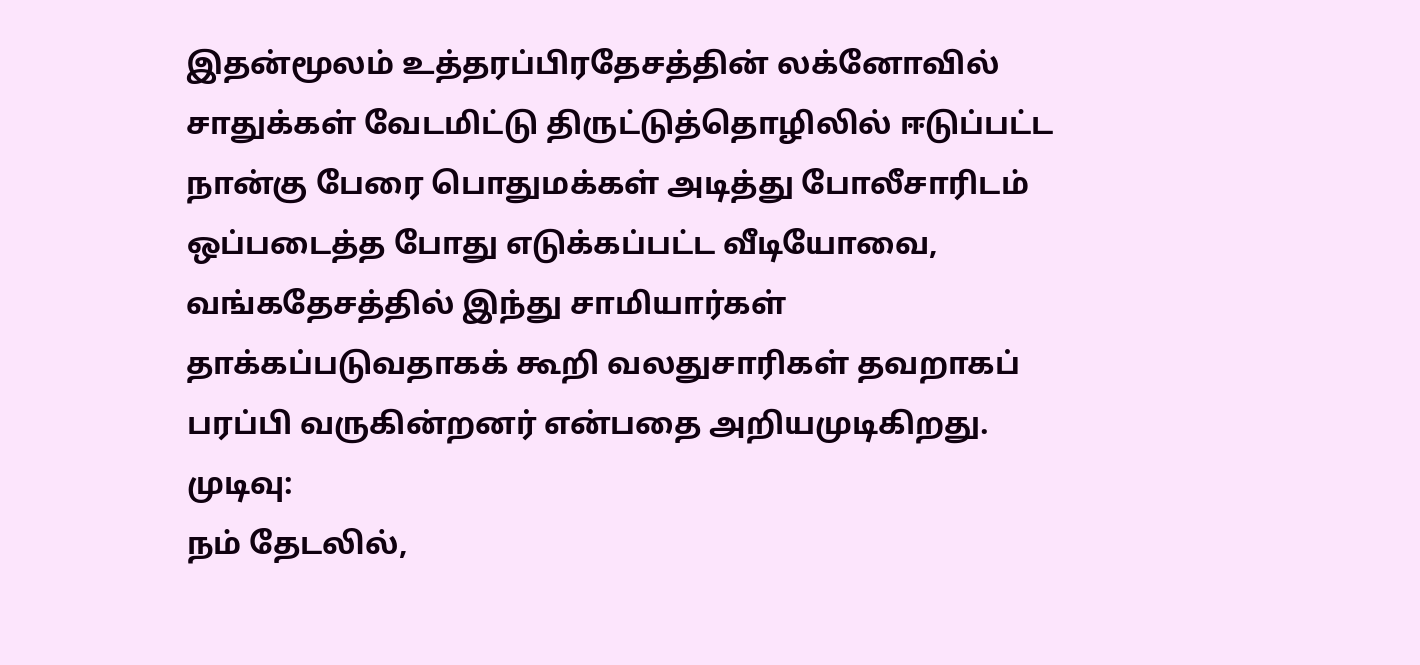இதன்மூலம் உத்தரப்பிரதேசத்தின் லக்னோவில் சாதுக்கள் வேடமிட்டு திருட்டுத்தொழிலில் ஈடுப்பட்ட நான்கு பேரை பொதுமக்கள் அடித்து போலீசாரிடம் ஒப்படைத்த போது எடுக்கப்பட்ட வீடியோவை, வங்கதேசத்தில் இந்து சாமியார்கள் தாக்கப்படுவதாகக் கூறி வலதுசாரிகள் தவறாகப் பரப்பி வருகின்றனர் என்பதை அறியமுடிகிறது.
முடிவு:
நம் தேடலில்,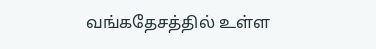வங்கதேசத்தில் உள்ள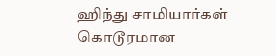ஹிந்து சாமியார்கள் கொடூரமான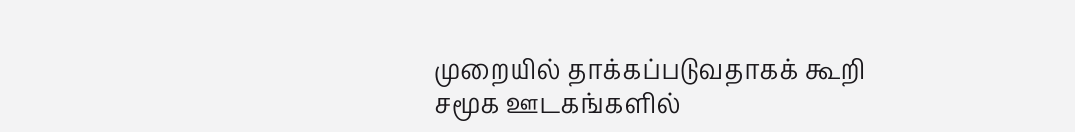முறையில் தாக்கப்படுவதாகக் கூறி சமூக ஊடகங்களில்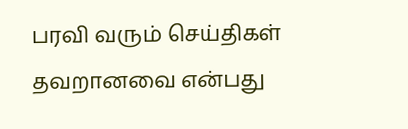பரவி வரும் செய்திகள் தவறானவை என்பது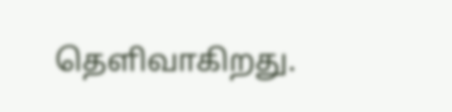தெளிவாகிறது.